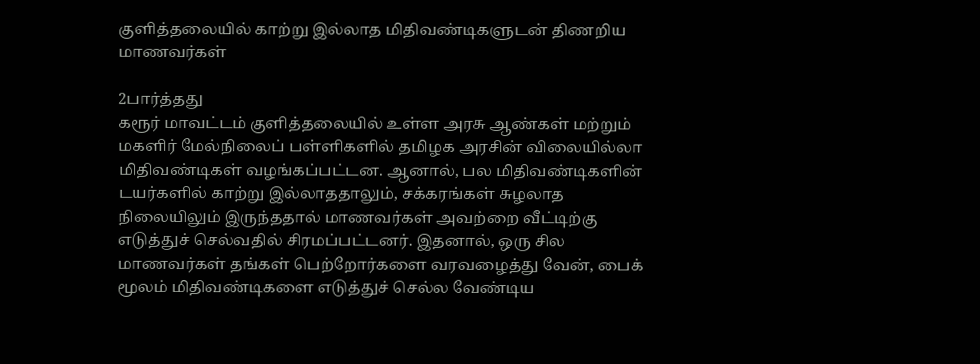குளித்தலையில் காற்று இல்லாத மிதிவண்டிகளுடன் திணறிய மாணவர்கள்

2பார்த்தது
கரூர் மாவட்டம் குளித்தலையில் உள்ள அரசு ஆண்கள் மற்றும் மகளிர் மேல்நிலைப் பள்ளிகளில் தமிழக அரசின் விலையில்லா மிதிவண்டிகள் வழங்கப்பட்டன. ஆனால், பல மிதிவண்டிகளின் டயர்களில் காற்று இல்லாததாலும், சக்கரங்கள் சுழலாத நிலையிலும் இருந்ததால் மாணவர்கள் அவற்றை வீட்டிற்கு எடுத்துச் செல்வதில் சிரமப்பட்டனர். இதனால், ஒரு சில மாணவர்கள் தங்கள் பெற்றோர்களை வரவழைத்து வேன், பைக் மூலம் மிதிவண்டிகளை எடுத்துச் செல்ல வேண்டிய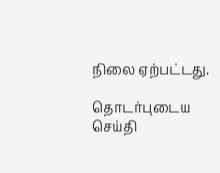நிலை ஏற்பட்டது.

தொடர்புடைய செய்தி